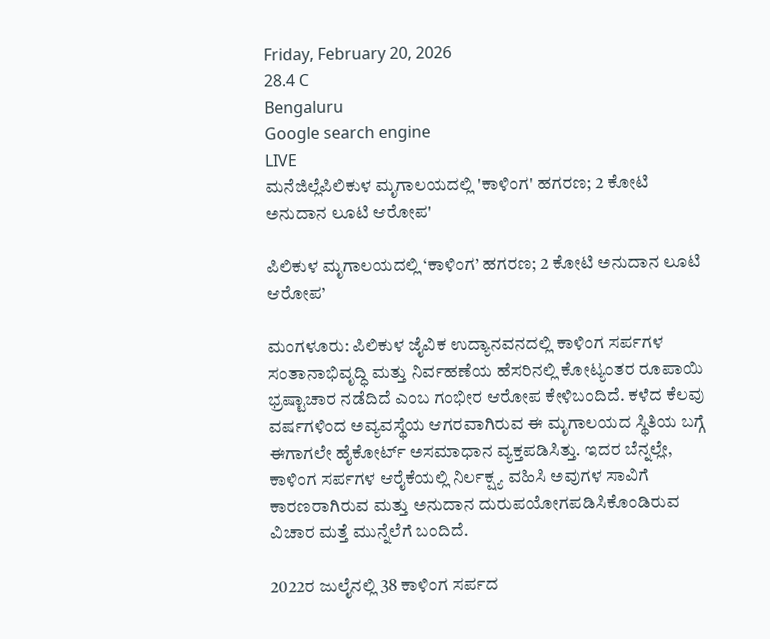Friday, February 20, 2026
28.4 C
Bengaluru
Google search engine
LIVE
ಮನೆಜಿಲ್ಲೆಪಿಲಿಕುಳ ಮೃಗಾಲಯದಲ್ಲಿ 'ಕಾಳಿಂಗ' ಹಗರಣ; 2 ಕೋಟಿ ಅನುದಾನ ಲೂಟಿ ಆರೋಪ'

ಪಿಲಿಕುಳ ಮೃಗಾಲಯದಲ್ಲಿ ‘ಕಾಳಿಂಗ’ ಹಗರಣ; 2 ಕೋಟಿ ಅನುದಾನ ಲೂಟಿ ಆರೋಪ’

ಮಂಗಳೂರು: ಪಿಲಿಕುಳ ಜೈವಿಕ ಉದ್ಯಾನವನದಲ್ಲಿ ಕಾಳಿಂಗ ಸರ್ಪಗಳ ಸಂತಾನಾಭಿವೃದ್ಧಿ ಮತ್ತು ನಿರ್ವಹಣೆಯ ಹೆಸರಿನಲ್ಲಿ ಕೋಟ್ಯಂತರ ರೂಪಾಯಿ ಭ್ರಷ್ಟಾಚಾರ ನಡೆದಿದೆ ಎಂಬ ಗಂಭೀರ ಆರೋಪ ಕೇಳಿಬಂದಿದೆ. ಕಳೆದ ಕೆಲವು ವರ್ಷಗಳಿಂದ ಅವ್ಯವಸ್ಥೆಯ ಆಗರವಾಗಿರುವ ಈ ಮೃಗಾಲಯದ ಸ್ಥಿತಿಯ ಬಗ್ಗೆ ಈಗಾಗಲೇ ಹೈಕೋರ್ಟ್ ಅಸಮಾಧಾನ ವ್ಯಕ್ತಪಡಿಸಿತ್ತು. ಇದರ ಬೆನ್ನಲ್ಲೇ, ಕಾಳಿಂಗ ಸರ್ಪಗಳ ಆರೈಕೆಯಲ್ಲಿ ನಿರ್ಲಕ್ಷ್ಯ ವಹಿಸಿ ಅವುಗಳ ಸಾವಿಗೆ ಕಾರಣರಾಗಿರುವ ಮತ್ತು ಅನುದಾನ ದುರುಪಯೋಗಪಡಿಸಿಕೊಂಡಿರುವ ವಿಚಾರ ಮತ್ತೆ ಮುನ್ನೆಲೆಗೆ ಬಂದಿದೆ.

2022ರ ಜುಲೈನಲ್ಲಿ 38 ಕಾಳಿಂಗ ಸರ್ಪದ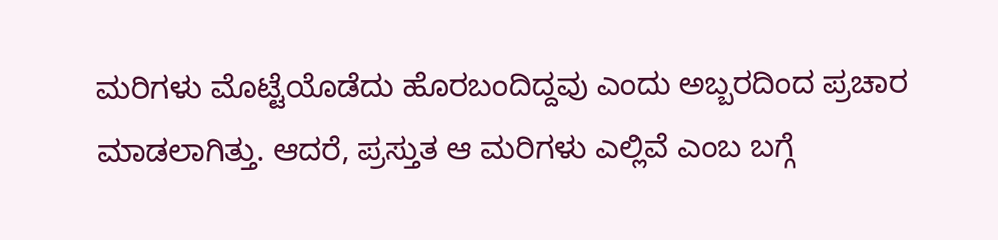ಮರಿಗಳು ಮೊಟ್ಟೆಯೊಡೆದು ಹೊರಬಂದಿದ್ದವು ಎಂದು ಅಬ್ಬರದಿಂದ ಪ್ರಚಾರ ಮಾಡಲಾಗಿತ್ತು. ಆದರೆ, ಪ್ರಸ್ತುತ ಆ ಮರಿಗಳು ಎಲ್ಲಿವೆ ಎಂಬ ಬಗ್ಗೆ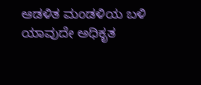ಆಡಳಿತ ಮಂಡಳಿಯ ಬಳಿ ಯಾವುದೇ ಅಧಿಕೃತ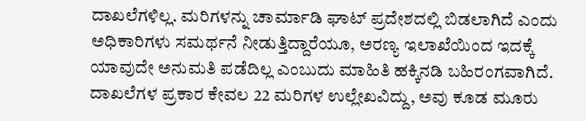ದಾಖಲೆಗಳಿಲ್ಲ. ಮರಿಗಳನ್ನು ಚಾರ್ಮಾಡಿ ಘಾಟ್ ಪ್ರದೇಶದಲ್ಲಿ ಬಿಡಲಾಗಿದೆ ಎಂದು ಅಧಿಕಾರಿಗಳು ಸಮರ್ಥನೆ ನೀಡುತ್ತಿದ್ದಾರೆಯೂ, ಅರಣ್ಯ ಇಲಾಖೆಯಿಂದ ಇದಕ್ಕೆ ಯಾವುದೇ ಅನುಮತಿ ಪಡೆದಿಲ್ಲ ಎಂಬುದು ಮಾಹಿತಿ ಹಕ್ಕಿನಡಿ ಬಹಿರಂಗವಾಗಿದೆ. ದಾಖಲೆಗಳ ಪ್ರಕಾರ ಕೇವಲ 22 ಮರಿಗಳ ಉಲ್ಲೇಖವಿದ್ದು, ಅವು ಕೂಡ ಮೂರು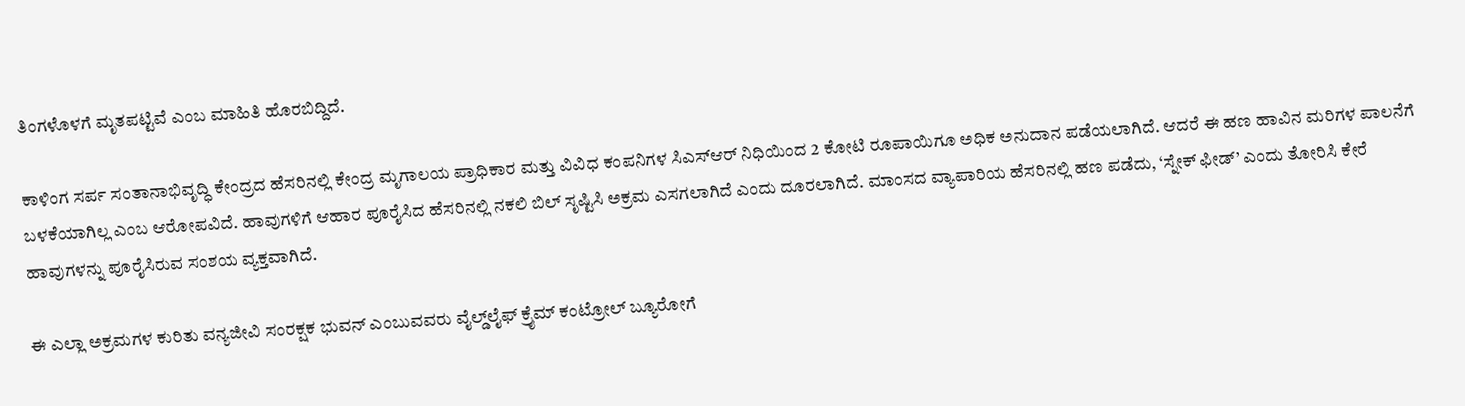ತಿಂಗಳೊಳಗೆ ಮೃತಪಟ್ಟಿವೆ ಎಂಬ ಮಾಹಿತಿ ಹೊರಬಿದ್ದಿದೆ.

ಕಾಳಿಂಗ ಸರ್ಪ ಸಂತಾನಾಭಿವೃದ್ಧಿ ಕೇಂದ್ರದ ಹೆಸರಿನಲ್ಲಿ ಕೇಂದ್ರ ಮೃಗಾಲಯ ಪ್ರಾಧಿಕಾರ ಮತ್ತು ವಿವಿಧ ಕಂಪನಿಗಳ ಸಿಎಸ್‌ಆರ್ ನಿಧಿಯಿಂದ 2 ಕೋಟಿ ರೂಪಾಯಿಗೂ ಅಧಿಕ ಅನುದಾನ ಪಡೆಯಲಾಗಿದೆ. ಆದರೆ ಈ ಹಣ ಹಾವಿನ ಮರಿಗಳ ಪಾಲನೆಗೆ ಬಳಕೆಯಾಗಿಲ್ಲ ಎಂಬ ಆರೋಪವಿದೆ. ಹಾವುಗಳಿಗೆ ಆಹಾರ ಪೂರೈಸಿದ ಹೆಸರಿನಲ್ಲಿ ನಕಲಿ ಬಿಲ್ ಸೃಷ್ಟಿಸಿ ಅಕ್ರಮ ಎಸಗಲಾಗಿದೆ ಎಂದು ದೂರಲಾಗಿದೆ. ಮಾಂಸದ ವ್ಯಾಪಾರಿಯ ಹೆಸರಿನಲ್ಲಿ ಹಣ ಪಡೆದು, ‘ಸ್ನೇಕ್ ಫೀಡ್’ ಎಂದು ತೋರಿಸಿ ಕೇರೆ ಹಾವುಗಳನ್ನು ಪೂರೈಸಿರುವ ಸಂಶಯ ವ್ಯಕ್ತವಾಗಿದೆ.

ಈ ಎಲ್ಲಾ ಅಕ್ರಮಗಳ ಕುರಿತು ವನ್ಯಜೀವಿ ಸಂರಕ್ಷಕ ಭುವನ್ ಎಂಬುವವರು ವೈಲ್ಡ್‌ಲೈಫ್ ಕ್ರೈಮ್ ಕಂಟ್ರೋಲ್ ಬ್ಯೂರೋಗೆ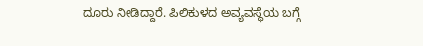ದೂರು ನೀಡಿದ್ದಾರೆ. ಪಿಲಿಕುಳದ ಅವ್ಯವಸ್ಥೆಯ ಬಗ್ಗೆ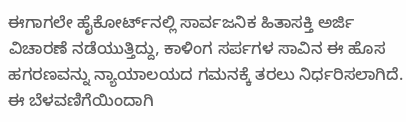ಈಗಾಗಲೇ ಹೈಕೋರ್ಟ್‌ನಲ್ಲಿ ಸಾರ್ವಜನಿಕ ಹಿತಾಸಕ್ತಿ ಅರ್ಜಿ ವಿಚಾರಣೆ ನಡೆಯುತ್ತಿದ್ದು, ಕಾಳಿಂಗ ಸರ್ಪಗಳ ಸಾವಿನ ಈ ಹೊಸ ಹಗರಣವನ್ನು ನ್ಯಾಯಾಲಯದ ಗಮನಕ್ಕೆ ತರಲು ನಿರ್ಧರಿಸಲಾಗಿದೆ. ಈ ಬೆಳವಣಿಗೆಯಿಂದಾಗಿ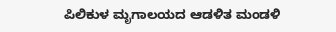ಪಿಲಿಕುಳ ಮೃಗಾಲಯದ ಆಡಳಿತ ಮಂಡಳಿ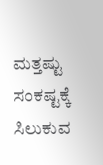ಮತ್ತಷ್ಟು ಸಂಕಷ್ಟಕ್ಕೆ ಸಿಲುಕುವ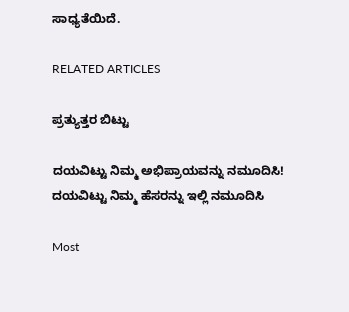ಸಾಧ್ಯತೆಯಿದೆ.

RELATED ARTICLES

ಪ್ರತ್ಯುತ್ತರ ಬಿಟ್ಟು

ದಯವಿಟ್ಟು ನಿಮ್ಮ ಅಭಿಪ್ರಾಯವನ್ನು ನಮೂದಿಸಿ!
ದಯವಿಟ್ಟು ನಿಮ್ಮ ಹೆಸರನ್ನು ಇಲ್ಲಿ ನಮೂದಿಸಿ

Most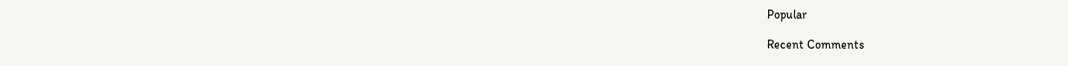Popular

Recent Comments